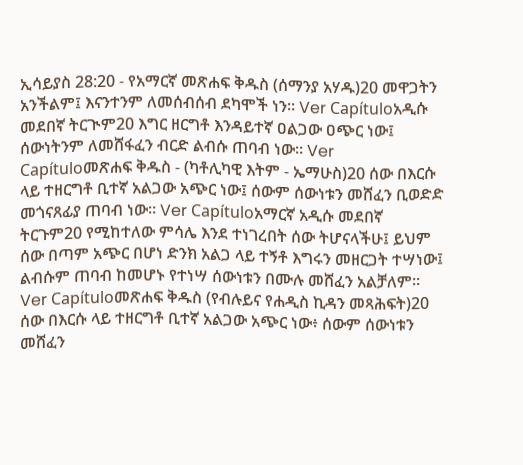ኢሳይያስ 28:20 - የአማርኛ መጽሐፍ ቅዱስ (ሰማንያ አሃዱ)20 መዋጋትን አንችልም፤ እናንተንም ለመሰብሰብ ደካሞች ነን። Ver Capítuloአዲሱ መደበኛ ትርጒም20 እግር ዘርግቶ እንዳይተኛ ዐልጋው ዐጭር ነው፤ ሰውነትንም ለመሸፋፈን ብርድ ልብሱ ጠባብ ነው። Ver Capítuloመጽሐፍ ቅዱስ - (ካቶሊካዊ እትም - ኤማሁስ)20 ሰው በእርሱ ላይ ተዘርግቶ ቢተኛ አልጋው አጭር ነው፤ ሰውም ሰውነቱን መሸፈን ቢወድድ መጎናጸፊያ ጠባብ ነው። Ver Capítuloአማርኛ አዲሱ መደበኛ ትርጉም20 የሚከተለው ምሳሌ እንደ ተነገረበት ሰው ትሆናላችሁ፤ ይህም ሰው በጣም አጭር በሆነ ድንክ አልጋ ላይ ተኝቶ እግሩን መዘርጋት ተሣነው፤ ልብሱም ጠባብ ከመሆኑ የተነሣ ሰውነቱን በሙሉ መሸፈን አልቻለም። Ver Capítuloመጽሐፍ ቅዱስ (የብሉይና የሐዲስ ኪዳን መጻሕፍት)20 ሰው በእርሱ ላይ ተዘርግቶ ቢተኛ አልጋው አጭር ነው፥ ሰውም ሰውነቱን መሸፈን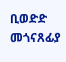ቢወድድ መጎናጸፊያ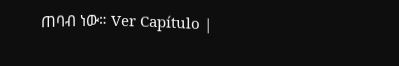ጠባብ ነው። Ver Capítulo |